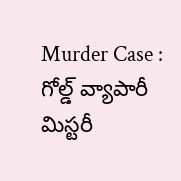Murder Case : గోల్డ్ వ్యాపారీ మిస్టరీ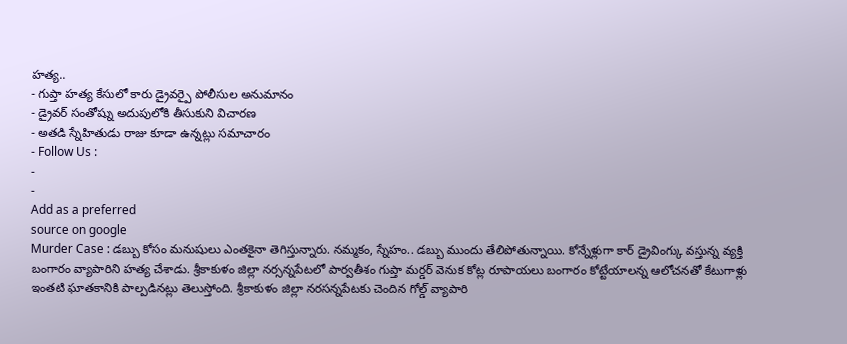హత్య..
- గుప్తా హత్య కేసులో కారు డ్రైవర్పై పోలీసుల అనుమానం
- డ్రైవర్ సంతోష్ను అదుపులోకి తీసుకుని విచారణ
- అతడి స్నేహితుడు రాజు కూడా ఉన్నట్లు సమాచారం
- Follow Us :
-
-
Add as a preferred
source on google
Murder Case : డబ్బు కోసం మనుషులు ఎంతకైనా తెగిస్తున్నారు. నమ్మకం, స్నేహం.. డబ్బు ముందు తేలిపోతున్నాయి. కోన్నేళ్లుగా కార్ డ్రైవింగ్కు వస్తున్న వ్యక్తి బంగారం వ్యాపారిని హత్య చేశాడు. శ్రీకాకుళం జిల్లా నర్సన్నపేటలో పార్వతీశం గుప్తా మర్డర్ వెనుక కోట్ల రూపాయలు బంగారం కోట్టేయాలన్న ఆలోచనతో కేటుగాళ్లు ఇంతటి ఘాతకానికి పాల్పడినట్లు తెలుస్తోంది. శ్రీకాకుళం జిల్లా నరసన్నపేటకు చెందిన గోల్డ్ వ్యాపారి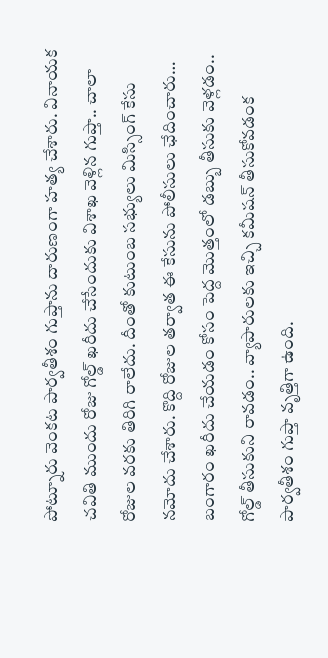పోట్నూరు వెంకట పార్వతీశం గుప్తాను దారుణంగా హత్య చేశారు. వినాయక చవితి ముందు రోజు గోల్డ్ ఖరీదు చేసేందుకు విశాఖ వెళ్లిన గుప్తా.. చాలా రోజుల వరకు తిరిగి రాలేదు. దీంతో కుటుంబ సభ్యులు మిస్సింగ్ కేసు నమోదు చేశారు. కొద్ది రోజుల తర్వాత ఈ కేసును పోలీసులు ఛేదించారు…
బంగారం ఖరీదు చేయడం కోసం పెద్ద మొత్తంలో డబ్బు తీసుకు వెళ్లడం.. గోల్డ్ తీసుకుని రావడం.. వ్యాపారులకు ఇచ్చి కమీషన్ తీసుకోవడంక పార్వతీశం గుప్తా వృత్తిగా ఉంది.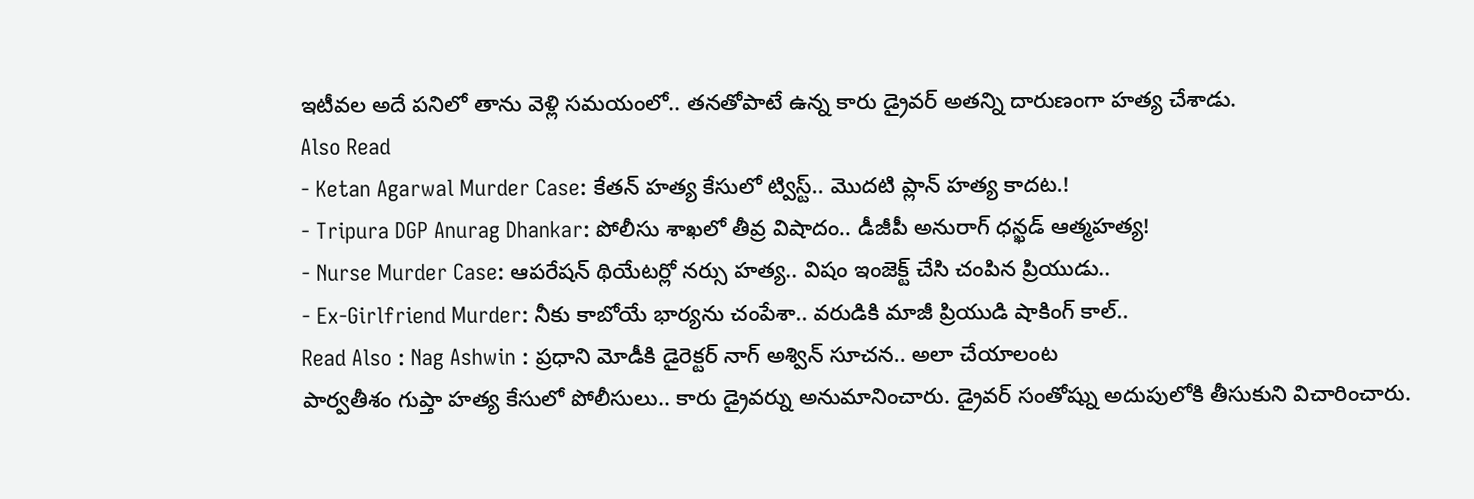ఇటీవల అదే పనిలో తాను వెళ్లి సమయంలో.. తనతోపాటే ఉన్న కారు డ్రైవర్ అతన్ని దారుణంగా హత్య చేశాడు.
Also Read
- Ketan Agarwal Murder Case: కేతన్ హత్య కేసులో ట్విస్ట్.. మొదటి ప్లాన్ హత్య కాదట.!
- Tripura DGP Anurag Dhankar: పోలీసు శాఖలో తీవ్ర విషాదం.. డీజీపీ అనురాగ్ ధన్ఖడ్ ఆత్మహత్య!
- Nurse Murder Case: ఆపరేషన్ థియేటర్లో నర్సు హత్య.. విషం ఇంజెక్ట్ చేసి చంపిన ప్రియుడు..
- Ex-Girlfriend Murder: నీకు కాబోయే భార్యను చంపేశా.. వరుడికి మాజీ ప్రియుడి షాకింగ్ కాల్..
Read Also : Nag Ashwin : ప్రధాని మోడీకి డైరెక్టర్ నాగ్ అశ్విన్ సూచన.. అలా చేయాలంట
పార్వతీశం గుప్తా హత్య కేసులో పోలీసులు.. కారు డ్రైవర్ను అనుమానించారు. డ్రైవర్ సంతోష్ను అదుపులోకి తీసుకుని విచారించారు.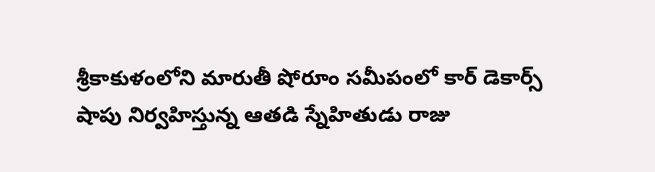శ్రీకాకుళంలోని మారుతీ షోరూం సమీపంలో కార్ డెకార్స్ షాపు నిర్వహిస్తున్న ఆతడి స్నేహితుడు రాజు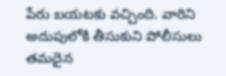పేరు బయటకు వచ్చింది. వారిని అదుపులోకి తీసుకుని పోలీసులు తమదైన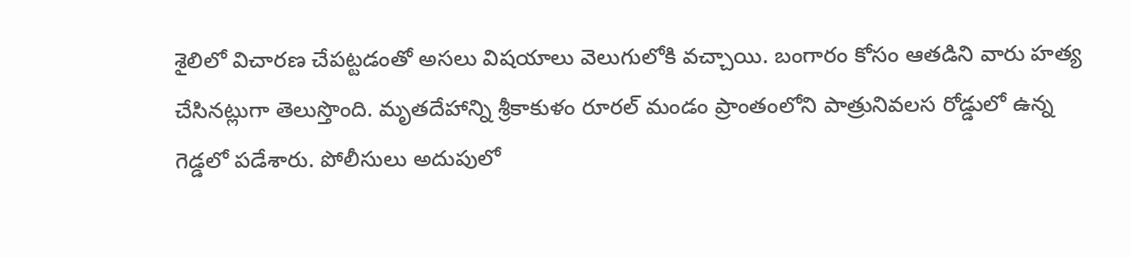శైలిలో విచారణ చేపట్టడంతో అసలు విషయాలు వెలుగులోకి వచ్చాయి. బంగారం కోసం ఆతడిని వారు హత్య చేసినట్లుగా తెలుస్తొంది. మృతదేహాన్ని శ్రీకాకుళం రూరల్ మండం ప్రాంతంలోని పాత్రునివలస రోడ్డులో ఉన్న గెడ్డలో పడేశారు. పోలీసులు అదుపులో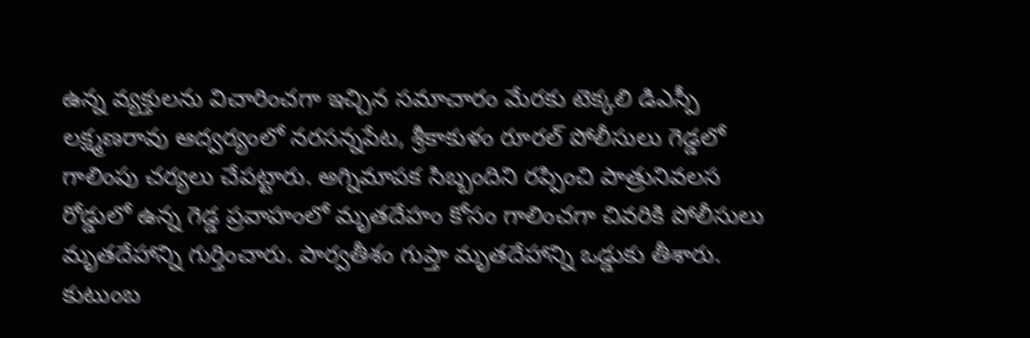ఉన్న వ్యక్తులను విచారించగా ఇచ్చిన సమాచారం మేరకు టెక్కలి డిఎస్పీ లక్ష్మణరావు ఆద్వర్యంలో నరసన్నపేట, శ్రీకాకుళం రూరల్ పోలీసులు గెడ్డలో గాలింపు చర్యలు చేపట్టారు. అగ్నిమాపక సిబ్బందిని రప్పించి పాత్రునివలస రోడ్డులో ఉన్న గెడ్డ ప్రవాహంలో మృతదేహం కోసం గాలించగా చివరికి పోలీసులు మృతదేహాన్ని గుర్తించారు. పార్వతీశం గుప్తా మృతదేహాన్ని ఒడ్డుకు తీశారు. కుటుంబ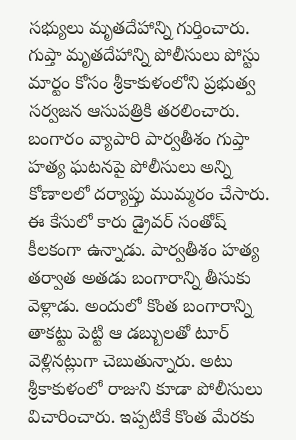సభ్యులు మృతదేహాన్ని గుర్తించారు. గుప్తా మృతదేహాన్ని పోలీసులు పోస్టు మార్టం కోసం శ్రీకాకుళంలోని ప్రభుత్వ సర్వజన ఆసుపత్రికి తరలించారు. బంగారం వ్యాపారి పార్వతీశం గుప్తా హత్య ఘటనపై పోలీసులు అన్ని కోణాలలో దర్యాప్తు ముమ్మరం చేసారు.
ఈ కేసులో కారు డ్రైవర్ సంతోష్ కీలకంగా ఉన్నాడు. పార్వతీశం హత్య తర్వాత అతడు బంగారాన్ని తీసుకు వెళ్లాడు. అందులో కొంత బంగారాన్ని తాకట్టు పెట్టి ఆ డబ్బులతో టూర్ వెళ్లినట్లుగా చెబుతున్నారు. అటు శ్రీకాకుళంలో రాజుని కూడా పోలీసులు విచారించారు. ఇప్పటికే కొంత మేరకు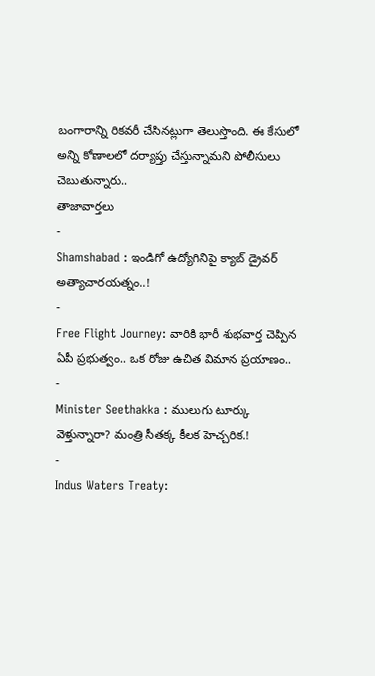బంగారాన్ని రికవరీ చేసినట్లుగా తెలుస్తొంది. ఈ కేసులో అన్ని కోణాలలో దర్యాప్తు చేస్తున్నామని పోలీసులు చెబుతున్నారు..
తాజావార్తలు
-
Shamshabad : ఇండిగో ఉద్యోగినిపై క్యాబ్ డ్రైవర్ అత్యాచారయత్నం..!
-
Free Flight Journey: వారికి భారీ శుభవార్త చెప్పిన ఏపీ ప్రభుత్వం.. ఒక రోజు ఉచిత విమాన ప్రయాణం..
-
Minister Seethakka : ములుగు టూర్కు వెళ్తున్నారా? మంత్రి సీతక్క కీలక హెచ్చరిక.!
-
Indus Waters Treaty: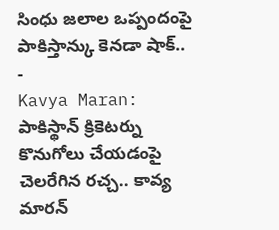సింధు జలాల ఒప్పందంపై పాకిస్తాన్కు కెనడా షాక్..
-
Kavya Maran: పాకిస్థాన్ క్రికెటర్ను కొనుగోలు చేయడంపై చెలరేగిన రచ్చ.. కావ్య మారన్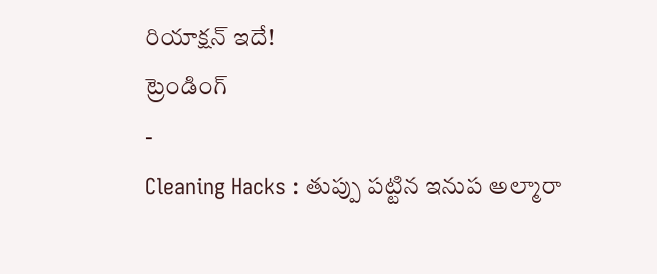రియాక్షన్ ఇదే!
ట్రెండింగ్
-
Cleaning Hacks : తుప్పు పట్టిన ఇనుప అల్మారా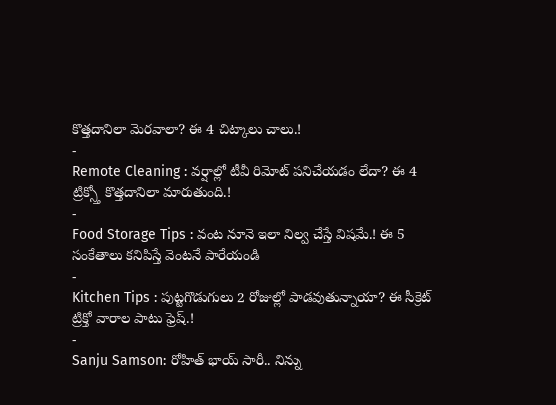కొత్తదానిలా మెరవాలా? ఈ 4 చిట్కాలు చాలు.!
-
Remote Cleaning : వర్షాల్లో టీవీ రిమోట్ పనిచేయడం లేదా? ఈ 4 ట్రిక్స్తో కొత్తదానిలా మారుతుంది.!
-
Food Storage Tips : వంట నూనె ఇలా నిల్వ చేస్తే విషమే.! ఈ 5 సంకేతాలు కనిపిస్తే వెంటనే పారేయండి
-
Kitchen Tips : పుట్టగొడుగులు 2 రోజుల్లో పాడవుతున్నాయా? ఈ సీక్రెట్ ట్రిక్తో వారాల పాటు ఫ్రెష్.!
-
Sanju Samson: రోహిత్ భాయ్ సారీ.. నిన్ను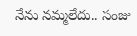నేను నమ్మలేదు.. సంజు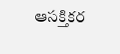ఆసక్తికర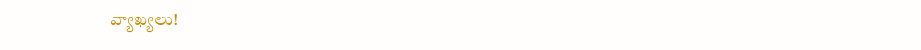వ్యాఖ్యలు!